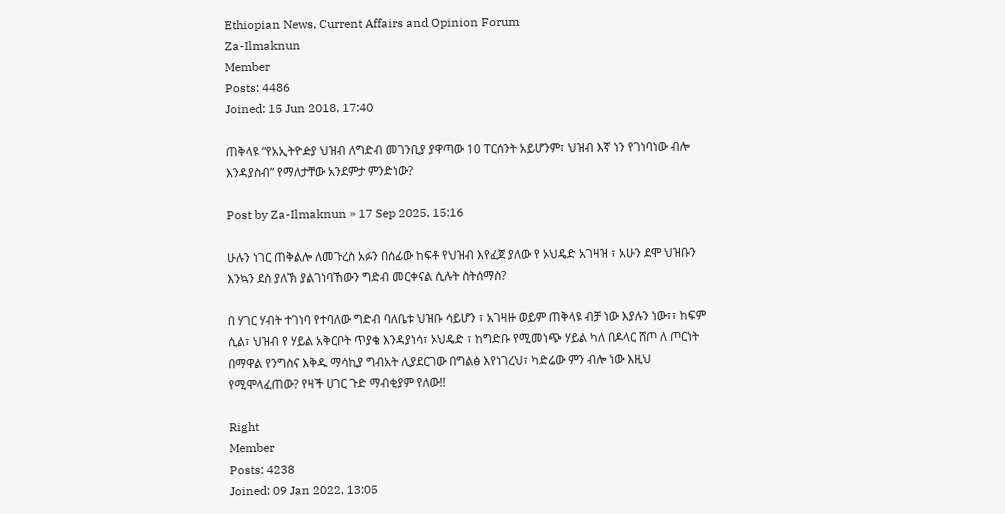Ethiopian News, Current Affairs and Opinion Forum
Za-Ilmaknun
Member
Posts: 4486
Joined: 15 Jun 2018, 17:40

ጠቅላዩ “የአኢትዮዽያ ህዝብ ለግድብ መገንቢያ ያዋጣው 10 ፐርሰንት አይሆንም፣ ህዝብ እኛ ነን የገነባነው ብሎ እንዳያስብ” የማለታቸው አንደምታ ምንድነው?

Post by Za-Ilmaknun » 17 Sep 2025, 15:16

ሁሉን ነገር ጠቅልሎ ለመጉረስ አፉን በሰፊው ከፍቶ የህዝብ እየፈጀ ያለው የ ኦህዴድ አገዛዝ ፣ አሁን ደሞ ህዝቡን እንኳን ደስ ያለኽ ያልገነባኸውን ግድብ መርቀናል ሲሉት ስትሰማስ?

በ ሃገር ሃብት ተገነባ የተባለው ግድብ ባለቤቱ ህዝቡ ሳይሆን ፣ አገዛዙ ወይም ጠቅላዩ ብቻ ነው እያሉን ነው፣፣ ከፍም ሲል፣ ህዝብ የ ሃይል አቅርቦት ጥያቄ እንዳያነሳ፣ ኦህዴድ ፣ ከግድቡ የሚመነጭ ሃይል ካለ በዶላር ሸጦ ለ ጦርነት በማዋል የንግስና እቅዱ ማሳኪያ ግብአት ሊያደርገው በግልፅ እየነገረህ፣ ካድሬው ምን ብሎ ነው እዚህ የሚሞላፈጠው? የዛች ሀገር ጉድ ማብቂያም የለው!!

Right
Member
Posts: 4238
Joined: 09 Jan 2022, 13:05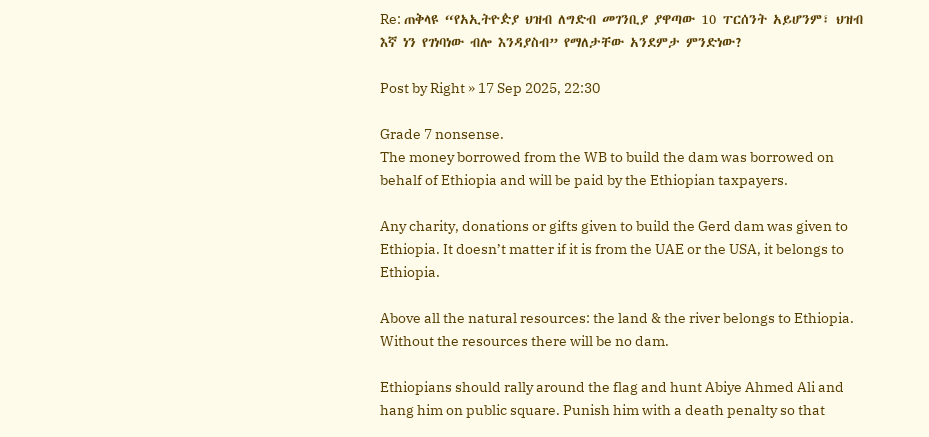Re: ጠቅላዩ “የአኢትዮዽያ ህዝብ ለግድብ መገንቢያ ያዋጣው 10 ፐርሰንት አይሆንም፣ ህዝብ እኛ ነን የገነባነው ብሎ እንዳያስብ” የማለታቸው አንደምታ ምንድነው?

Post by Right » 17 Sep 2025, 22:30

Grade 7 nonsense.
The money borrowed from the WB to build the dam was borrowed on behalf of Ethiopia and will be paid by the Ethiopian taxpayers.

Any charity, donations or gifts given to build the Gerd dam was given to Ethiopia. It doesn’t matter if it is from the UAE or the USA, it belongs to Ethiopia.

Above all the natural resources: the land & the river belongs to Ethiopia. Without the resources there will be no dam.

Ethiopians should rally around the flag and hunt Abiye Ahmed Ali and hang him on public square. Punish him with a death penalty so that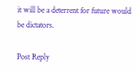it will be a deterrent for future would be dictators.

Post Reply